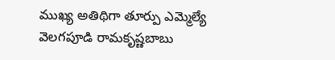ముఖ్య అతిథిగా తూర్పు ఎమ్మెల్యే వెలగపూడి రామకృష్ణబాబు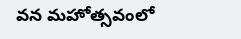వన మహోత్సవంలో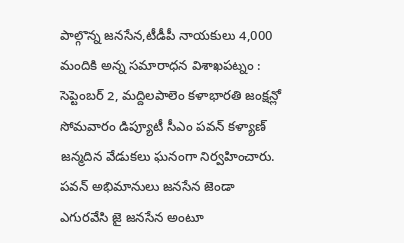పాల్గొన్న జనసేన,టీడీపీ నాయకులు 4,000 మందికి అన్న సమారాధన విశాఖపట్నం : సెప్టెంబర్ 2, మద్దిలపాలెం కళాభారతి జంక్షన్లో సోమవారం డిప్యూటీ సీఎం పవన్ కళ్యాణ్ జన్మదిన వేడుకలు ఘనంగా నిర్వహించారు. పవన్ అభిమానులు జనసేన జెండా ఎగురవేసి జై జనసేన అంటూ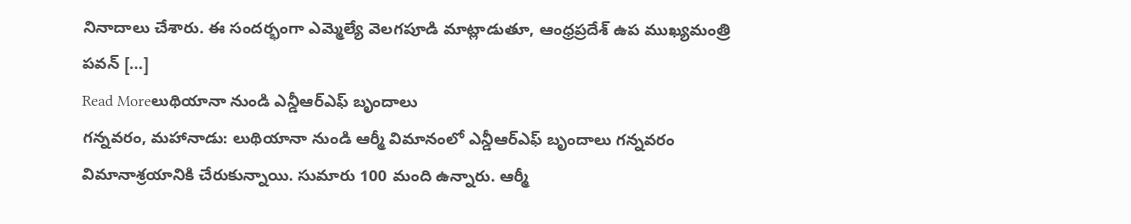నినాదాలు చేశారు. ఈ సందర్భంగా ఎమ్మెల్యే వెలగపూడి మాట్లాడుతూ, ఆంధ్రప్రదేశ్ ఉప ముఖ్యమంత్రి పవన్ […]
Read Moreలుథియానా నుండి ఎన్డీఆర్ఎఫ్ బృందాలు
గన్నవరం, మహానాడు: లుథియానా నుండి ఆర్మీ విమానంలో ఎన్డీఆర్ఎఫ్ బృందాలు గన్నవరం విమానాశ్రయానికి చేరుకున్నాయి. సుమారు 100 మంది ఉన్నారు. ఆర్మీ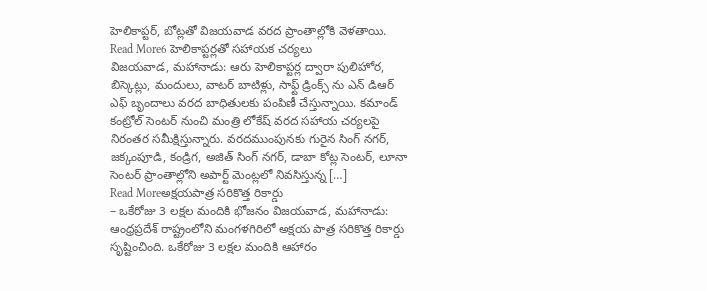హెలికాప్టర్, బోట్లతో విజయవాడ వరద ప్రాంతాల్లోకి వెళతాయి.
Read More6 హెలికాప్టర్లతో సహాయక చర్యలు
విజయవాడ, మహానాడు: ఆరు హెలికాప్టర్ల ద్వారా పులిహోర, బిస్కెట్లు, మందులు, వాటర్ బాటిళ్లు, సాఫ్ట్ డ్రింక్స్ ను ఎన్ డిఆర్ ఎఫ్ బృందాలు వరద బాధితులకు పంపిణీ చేస్తున్నాయి. కమాండ్ కంట్రోల్ సెంటర్ నుంచి మంత్రి లోకేష్ వరద సహాయ చర్యలపై నిరంతర సమీక్షిస్తున్నారు. వరదముంపునకు గురైన సింగ్ నగర్, జక్కంపూడి, కండ్రిగ, అజిత్ సింగ్ నగర్, డాబా కోట్ల సెంటర్, లూనా సెంటర్ ప్రాంతాల్లోని అపార్ట్ మెంట్లలో నివసిస్తున్న […]
Read Moreఅక్షయపాత్ర సరికొత్త రికార్డు
– ఒకేరోజు 3 లక్షల మందికి భోజనం విజయవాడ, మహానాడు: ఆంధ్రప్రదేశ్ రాష్ట్రంలోని మంగళగిరిలో అక్షయ పాత్ర సరికొత్త రికార్డు సృష్టించింది. ఒకేరోజు 3 లక్షల మందికి ఆహారం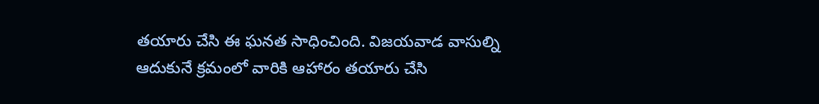తయారు చేసి ఈ ఘనత సాధించింది. విజయవాడ వాసుల్ని ఆదుకునే క్రమంలో వారికి ఆహారం తయారు చేసి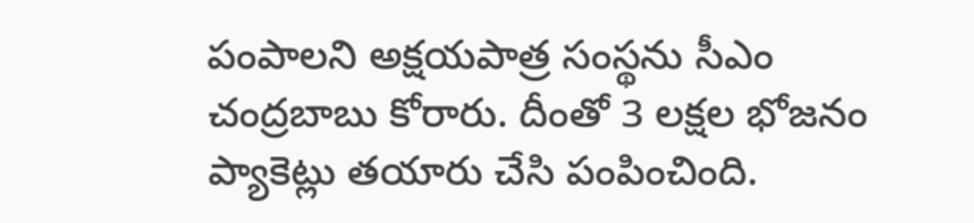పంపాలని అక్షయపాత్ర సంస్థను సీఎం చంద్రబాబు కోరారు. దీంతో 3 లక్షల భోజనం ప్యాకెట్లు తయారు చేసి పంపించింది.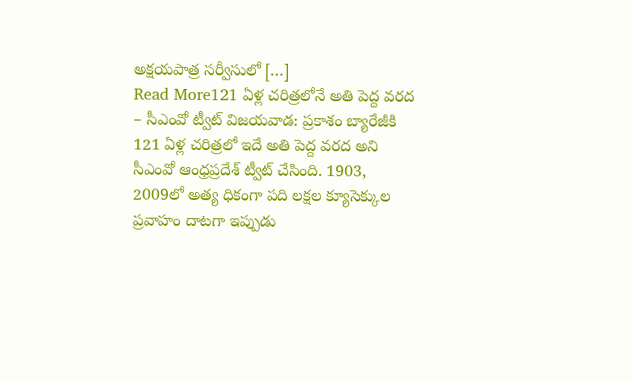అక్షయపాత్ర సర్వీసులో […]
Read More121 ఏళ్ల చరిత్రలోనే అతి పెద్ద వరద
– సీఎంవో ట్వీట్ విజయవాడ: ప్రకాశం బ్యారేజీకి 121 ఏళ్ల చరిత్రలో ఇదే అతి పెద్ద వరద అని సీఎంవో ఆంధ్రప్రదేశ్ ట్వీట్ చేసింది. 1903, 2009లో అత్య ధికంగా పది లక్షల క్యూసెక్కుల ప్రవాహం దాటగా ఇప్పుడు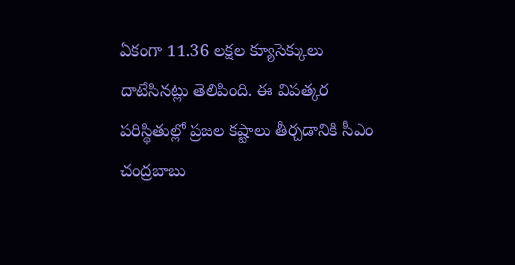ఏకంగా 11.36 లక్షల క్యూసెక్కులు దాటేసినట్లు తెలిపింది. ఈ విపత్కర పరిస్థితుల్లో ప్రజల కష్టాలు తీర్చడానికి సీఎం చంద్రబాబు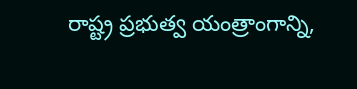రాష్ట్ర ప్రభుత్వ యంత్రాంగాన్ని,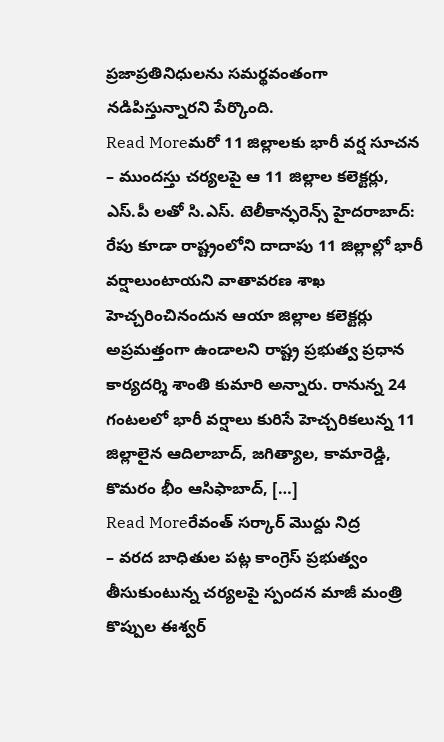ప్రజాప్రతినిధులను సమర్థవంతంగా నడిపిస్తున్నారని పేర్కొంది.
Read Moreమరో 11 జిల్లాలకు భారీ వర్ష సూచన
– ముందస్తు చర్యలపై ఆ 11 జిల్లాల కలెక్టర్లు, ఎస్.పీ లతో సి.ఎస్. టెలీకాన్ఫరెన్స్ హైదరాబాద్: రేపు కూడా రాష్ట్రంలోని దాదాపు 11 జిల్లాల్లో భారీ వర్షాలుంటాయని వాతావరణ శాఖ హెచ్చరించినందున ఆయా జిల్లాల కలెక్టర్లు అప్రమత్తంగా ఉండాలని రాష్ట్ర ప్రభుత్వ ప్రధాన కార్యదర్శి శాంతి కుమారి అన్నారు. రానున్న 24 గంటలలో భారీ వర్షాలు కురిసే హెచ్చరికలున్న 11 జిల్లాలైన ఆదిలాబాద్, జగిత్యాల, కామారెడ్డి, కొమరం భీం ఆసిఫాబాద్, […]
Read Moreరేవంత్ సర్కార్ మొద్దు నిద్ర
– వరద బాధితుల పట్ల కాంగ్రెస్ ప్రభుత్వం తీసుకుంటున్న చర్యలపై స్పందన మాజీ మంత్రి కొప్పుల ఈశ్వర్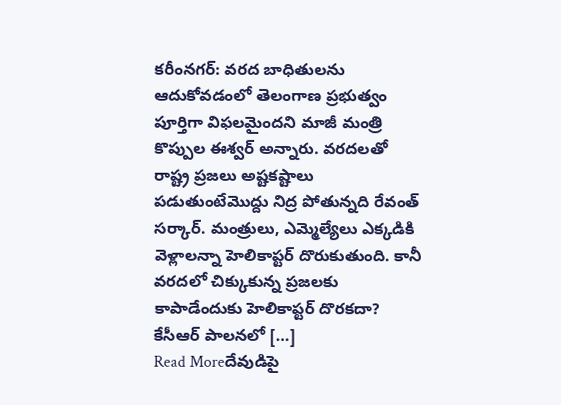కరీంనగర్: వరద బాధితులను ఆదుకోవడంలో తెలంగాణ ప్రభుత్వం పూర్తిగా విఫలమైందని మాజీ మంత్రి కొప్పుల ఈశ్వర్ అన్నారు. వరదలతో రాష్ట్ర ప్రజలు అష్టకష్టాలు పడుతుంటేమొద్దు నిద్ర పోతున్నది రేవంత్ సర్కార్. మంత్రులు, ఎమ్మెల్యేలు ఎక్కడికి వెళ్లాలన్నా హెలికాప్టర్ దొరుకుతుంది. కానీ వరదలో చిక్కుకున్న ప్రజలకు కాపాడేందుకు హెలికాప్టర్ దొరకదా? కేసీఆర్ పాలనలో […]
Read Moreదేవుడిపై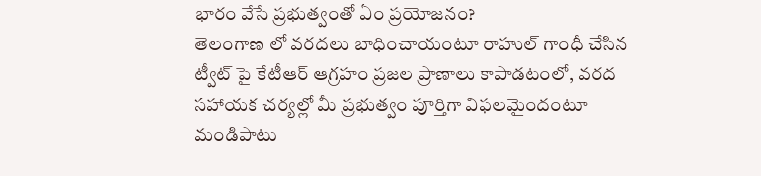భారం వేసే ప్రభుత్వంతో ఏం ప్రయోజనం?
తెలంగాణ లో వరదలు బాధించాయంటూ రాహుల్ గాంధీ చేసిన ట్వీట్ పై కేటీఆర్ ఆగ్రహం ప్రజల ప్రాణాలు కాపాడటంలో, వరద సహాయక చర్యల్లో మీ ప్రభుత్వం పూర్తిగా విఫలమైందంటూ మండిపాటు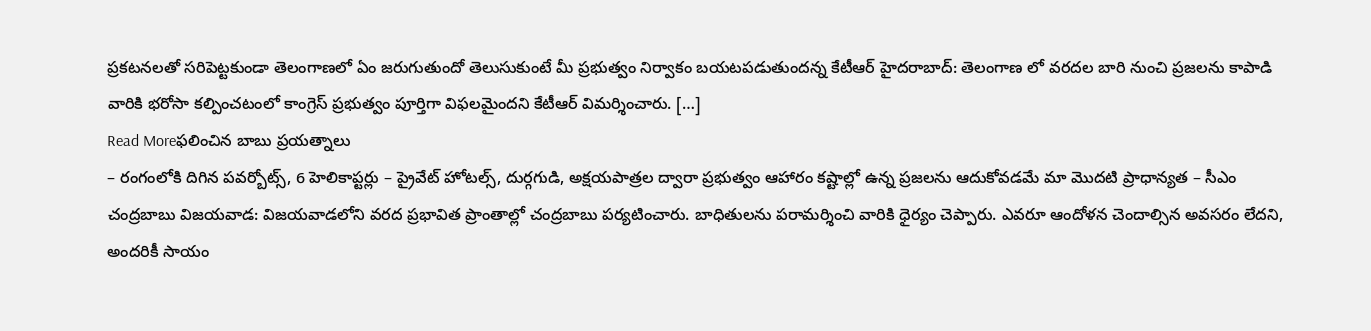ప్రకటనలతో సరిపెట్టకుండా తెలంగాణలో ఏం జరుగుతుందో తెలుసుకుంటే మీ ప్రభుత్వం నిర్వాకం బయటపడుతుందన్న కేటీఆర్ హైదరాబాద్: తెలంగాణ లో వరదల బారి నుంచి ప్రజలను కాపాడి వారికి భరోసా కల్పించటంలో కాంగ్రెస్ ప్రభుత్వం పూర్తిగా విఫలమైందని కేటీఆర్ విమర్శించారు. […]
Read Moreఫలించిన బాబు ప్రయత్నాలు
– రంగంలోకి దిగిన పవర్బోట్స్, 6 హెలికాప్టర్లు – ప్రైవేట్ హోటల్స్, దుర్గగుడి, అక్షయపాత్రల ద్వారా ప్రభుత్వం ఆహారం కష్టాల్లో ఉన్న ప్రజలను ఆదుకోవడమే మా మొదటి ప్రాధాన్యత – సీఎం చంద్రబాబు విజయవాడ: విజయవాడలోని వరద ప్రభావిత ప్రాంతాల్లో చంద్రబాబు పర్యటించారు. బాధితులను పరామర్శించి వారికి ధైర్యం చెప్పారు. ఎవరూ ఆందోళన చెందాల్సిన అవసరం లేదని, అందరికీ సాయం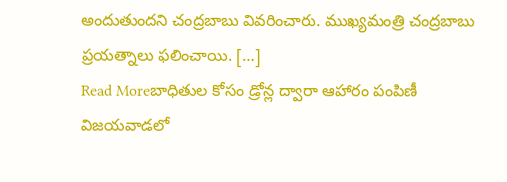అందుతుందని చంద్రబాబు వివరించారు. ముఖ్యమంత్రి చంద్రబాబు ప్రయత్నాలు ఫలించాయి. […]
Read Moreబాధితుల కోసం డ్రోన్ల ద్వారా ఆహారం పంపిణీ
విజయవాడలో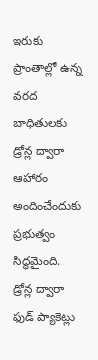ఇరుకు ప్రాంతాల్లో ఉన్న వరద బాధితులకు డ్రోన్ల ద్వారా ఆహారం అందించేందుకు ప్రభుత్వం సిద్ధమైంది. డ్రోన్ల ద్వారా ఫుడ్ ప్యాకెట్లు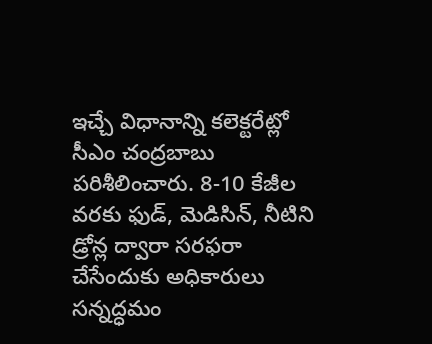ఇచ్చే విధానాన్ని కలెక్టరేట్లో సీఎం చంద్రబాబు పరిశీలించారు. 8-10 కేజీల వరకు ఫుడ్, మెడిసిన్, నీటిని డ్రోన్ల ద్వారా సరఫరా చేసేందుకు అధికారులు సన్నద్ధమం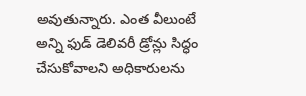అవుతున్నారు. ఎంత వీలుంటే అన్ని ఫుడ్ డెలివరీ డ్రోన్లు సిద్ధం చేసుకోవాలని అధికారులను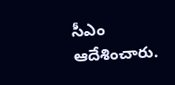సీఎం ఆదేశించారు.